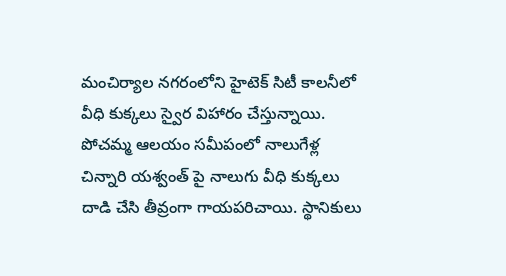మంచిర్యాల నగరంలోని హైటెక్ సిటీ కాలనీలో వీధి కుక్కలు స్వైర విహారం చేస్తున్నాయి. పోచమ్మ ఆలయం సమీపంలో నాలుగేళ్ల చిన్నారి యశ్వంత్ పై నాలుగు వీధి కుక్కలు దాడి చేసి తీవ్రంగా గాయపరిచాయి. స్థానికులు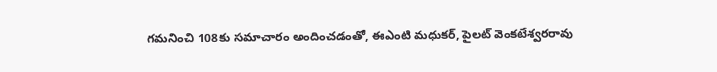గమనించి 108కు సమాచారం అందించడంతో, ఈఎంటి మధుకర్, పైలట్ వెంకటేశ్వరరావు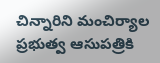చిన్నారిని మంచిర్యాల ప్రభుత్వ ఆసుపత్రికి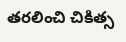తరలించి చికిత్స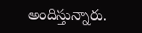అందిస్తున్నారు.